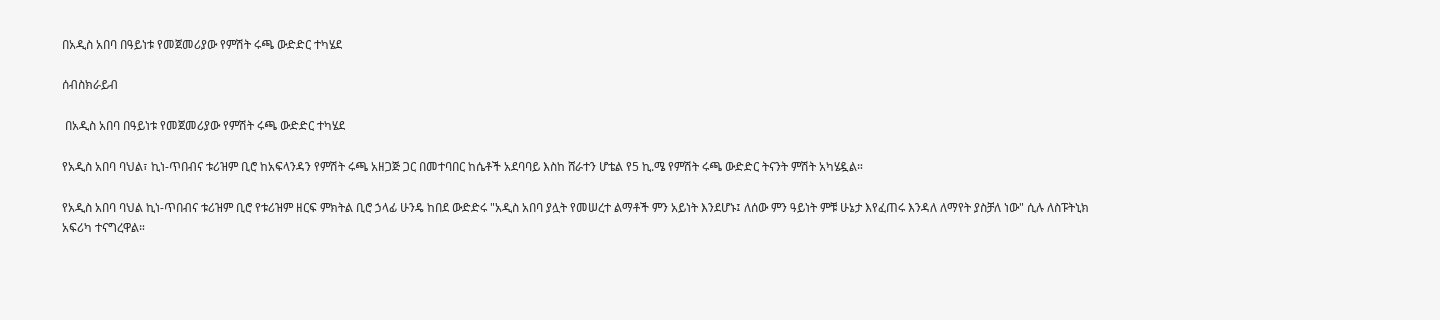በአዲስ አበባ በዓይነቱ የመጀመሪያው የምሽት ሩጫ ውድድር ተካሄደ

ሰብስክራይብ

 በአዲስ አበባ በዓይነቱ የመጀመሪያው የምሽት ሩጫ ውድድር ተካሄደ

የአዲስ አበባ ባህል፣ ኪነ-ጥበብና ቱሪዝም ቢሮ ከአፍላንዳን የምሽት ሩጫ አዘጋጅ ጋር በመተባበር ከሴቶች አደባባይ እስከ ሸራተን ሆቴል የ5 ኪ.ሜ የምሽት ሩጫ ውድድር ትናንት ምሽት አካሄዷል።

የአዲስ አበባ ባህል ኪነ-ጥበብና ቱሪዝም ቢሮ የቱሪዝም ዘርፍ ምክትል ቢሮ ኃላፊ ሁንዴ ከበደ ውድድሩ "አዲስ አበባ ያሏት የመሠረተ ልማቶች ምን አይነት እንደሆኑ፤ ለሰው ምን ዓይነት ምቹ ሁኔታ እየፈጠሩ እንዳለ ለማየት ያስቻለ ነው" ሲሉ ለስፑትኒክ አፍሪካ ተናግረዋል።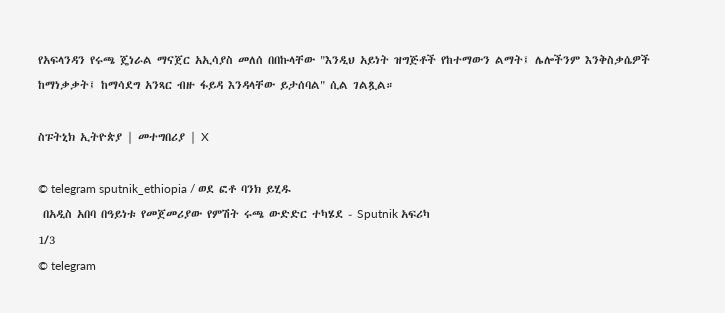የአፍላንዳን የሩጫ ጄነራል ማናጀር አኢሳያስ መለሰ በበኩላቸው "እንዲህ አይነት ዝግጅቶች የከተማውን ልማት፤ ሌሎችንም እንቅስቃሴዎች ከማነቃቃት፤ ከማሳደግ አንጻር ብዙ ፋይዳ እንዳላቸው ይታሰባል" ሲል ገልጿል።

ስፑትኒክ ኢትዮጵያ | መተግበሪያ | X

© telegram sputnik_ethiopia / ወደ ፎቶ ባንክ ይሂዱ
 በአዲስ አበባ በዓይነቱ የመጀመሪያው የምሽት ሩጫ ውድድር ተካሄደ - Sputnik አፍሪካ
1/3
© telegram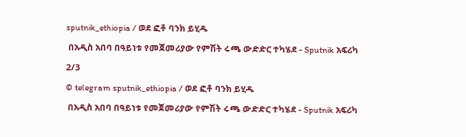sputnik_ethiopia / ወደ ፎቶ ባንክ ይሂዱ
 በአዲስ አበባ በዓይነቱ የመጀመሪያው የምሽት ሩጫ ውድድር ተካሄደ - Sputnik አፍሪካ
2/3
© telegram sputnik_ethiopia / ወደ ፎቶ ባንክ ይሂዱ
 በአዲስ አበባ በዓይነቱ የመጀመሪያው የምሽት ሩጫ ውድድር ተካሄደ - Sputnik አፍሪካ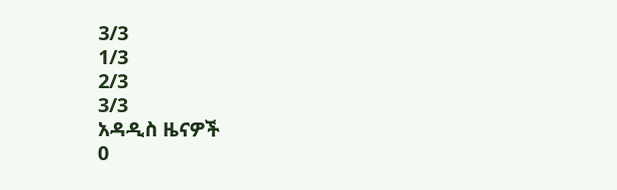3/3
1/3
2/3
3/3
አዳዲስ ዜናዎች
0